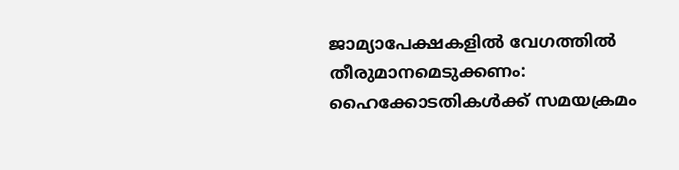ജാമ്യാപേക്ഷകളിൽ വേഗത്തിൽ തീരുമാനമെടുക്കണം: ഹൈക്കോടതികൾക്ക് സമയക്രമം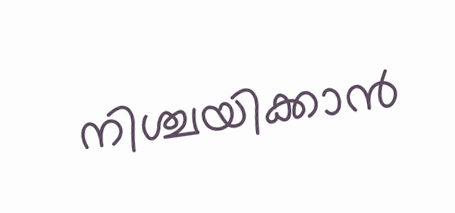നിശ്ചയിക്കാൻ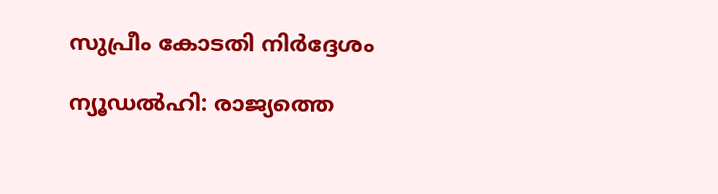സുപ്രീം കോടതി നിർദ്ദേശം

ന്യൂഡൽഹി: രാജ്യത്തെ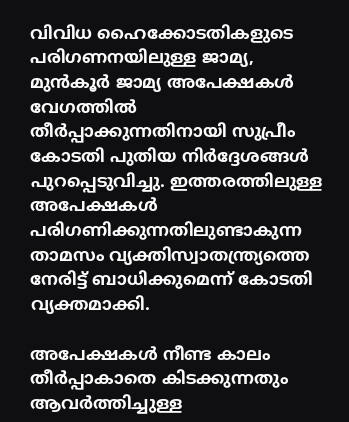വിവിധ ഹൈക്കോടതികളുടെ പരിഗണനയിലുള്ള ജാമ്യ, മുൻകൂർ ജാമ്യ അപേക്ഷകൾ വേഗത്തിൽ തീർപ്പാക്കുന്നതിനായി സുപ്രീം കോടതി പുതിയ നിർദ്ദേശങ്ങൾ പുറപ്പെടുവിച്ചു. ഇത്തരത്തിലുള്ള അപേക്ഷകൾ പരിഗണിക്കുന്നതിലുണ്ടാകുന്ന താമസം വ്യക്തിസ്വാതന്ത്ര്യത്തെ നേരിട്ട് ബാധിക്കുമെന്ന് കോടതി വ്യക്തമാക്കി.

അപേക്ഷകൾ നീണ്ട കാലം തീർപ്പാകാതെ കിടക്കുന്നതും ആവർത്തിച്ചുള്ള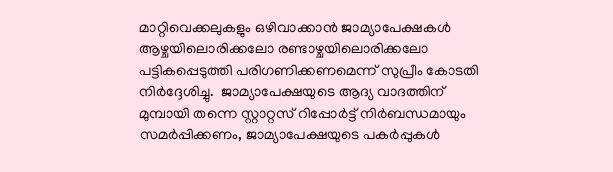മാറ്റിവെക്കലുകളും ഒഴിവാക്കാൻ ജാമ്യാപേക്ഷകൾ ആഴ്ചയിലൊരിക്കലോ രണ്ടാഴ്ചയിലൊരിക്കലോ പട്ടികപ്പെടുത്തി പരിഗണിക്കണമെന്ന് സുപ്രീം കോടതി നിർദ്ദേശിച്ചു.  ജാമ്യാപേക്ഷയുടെ ആദ്യ വാദത്തിന് മുമ്പായി തന്നെ സ്റ്റാറ്റസ് റിപ്പോർട്ട് നിർബന്ധമായും സമർപ്പിക്കണം, ജാമ്യാപേക്ഷയുടെ പകർപ്പുകൾ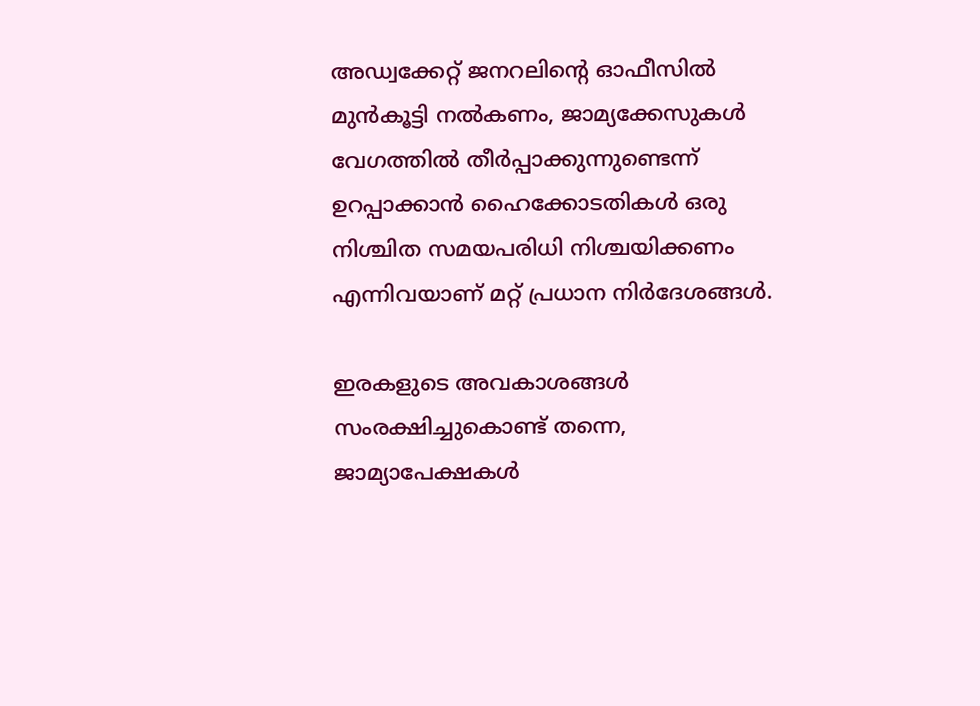അഡ്വക്കേറ്റ് ജനറലിന്റെ ഓഫീസിൽ മുൻകൂട്ടി നൽകണം, ജാമ്യക്കേസുകൾ വേഗത്തിൽ തീർപ്പാക്കുന്നുണ്ടെന്ന് ഉറപ്പാക്കാൻ ഹൈക്കോടതികൾ ഒരു നിശ്ചിത സമയപരിധി നിശ്ചയിക്കണം എന്നിവയാണ് മറ്റ് പ്രധാന നിർദേശങ്ങൾ.

ഇരകളുടെ അവകാശങ്ങൾ സംരക്ഷിച്ചുകൊണ്ട് തന്നെ, ജാമ്യാപേക്ഷകൾ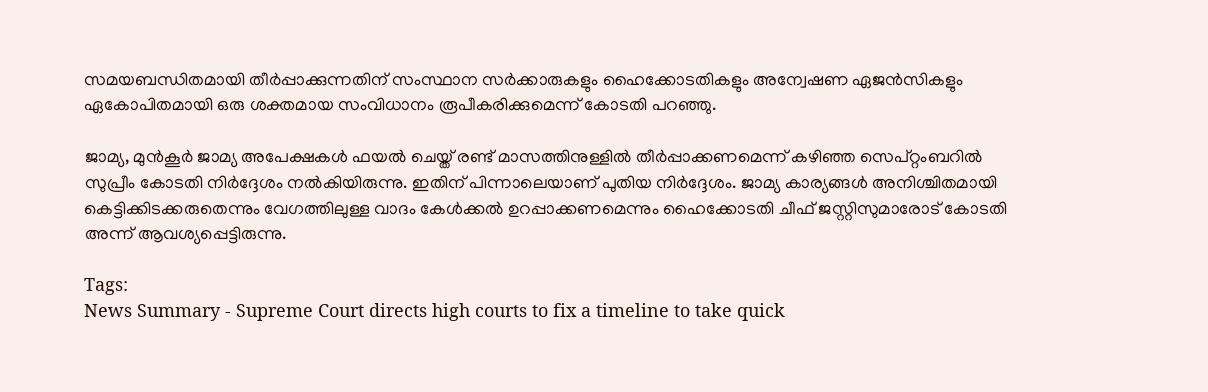സമയബന്ധിതമായി തീർപ്പാക്കുന്നതിന് സംസ്ഥാന സർക്കാരുകളും ഹൈക്കോടതികളും അന്വേഷണ ഏജൻസികളും ഏകോപിതമായി ഒരു ശക്തമായ സംവിധാനം രൂപീകരിക്കുമെന്ന് കോടതി പറഞ്ഞു.

ജാമ്യ, മുൻകൂർ ജാമ്യ അപേക്ഷകൾ ഫയൽ ചെയ്ത് രണ്ട് മാസത്തിനുള്ളിൽ തീർപ്പാക്കണമെന്ന് കഴിഞ്ഞ സെപ്റ്റംബറിൽ സുപ്രീം കോടതി നിർദ്ദേശം നൽകിയിരുന്നു. ഇതിന് പിന്നാലെയാണ് പുതിയ നിർദ്ദേശം. ജാമ്യ കാര്യങ്ങൾ അനിശ്ചിതമായി കെട്ടിക്കിടക്കരുതെന്നും വേഗത്തിലുള്ള വാദം കേൾക്കൽ ഉറപ്പാക്കണമെന്നും ഹൈക്കോടതി ചീഫ് ജസ്റ്റിസുമാരോട് കോടതി അന്ന് ആവശ്യപ്പെട്ടിരുന്നു.

Tags:
News Summary - Supreme Court directs high courts to fix a timeline to take quick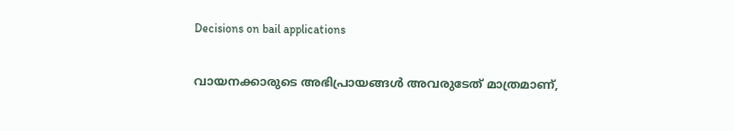Decisions on bail applications

വായനക്കാരുടെ അഭിപ്രായങ്ങള്‍ അവരുടേത് മാത്രമാണ്,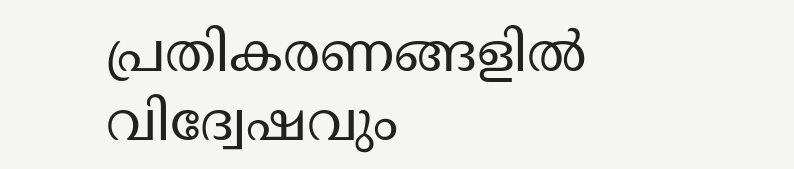പ്രതികരണങ്ങളിൽ വിദ്വേഷവും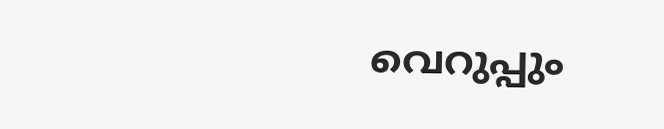വെറുപ്പും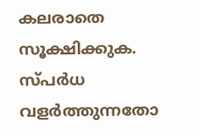കലരാതെ സൂക്ഷിക്കുക. സ്പർധ വളർത്തുന്നതോ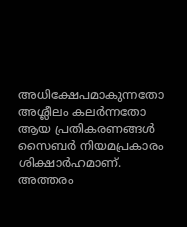അധിക്ഷേപമാകുന്നതോ അശ്ലീലം കലർന്നതോ ആയ പ്രതികരണങ്ങൾ സൈബർ നിയമപ്രകാരം ശിക്ഷാർഹമാണ്. അത്തരം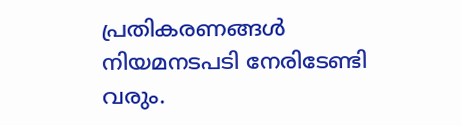പ്രതികരണങ്ങൾ നിയമനടപടി നേരിടേണ്ടി വരും.